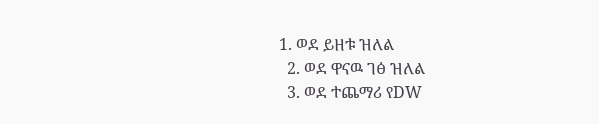1. ወደ ይዘቱ ዝለል
  2. ወደ ዋናዉ ገፅ ዝለል
  3. ወደ ተጨማሪ የDW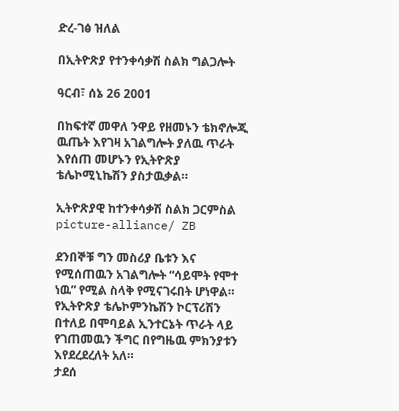ድረ-ገፅ ዝለል

በኢትዮጽያ የተንቀሳቃሽ ስልክ ግልጋሎት

ዓርብ፣ ሰኔ 26 2001

በከፍተኛ መዋለ ንዋይ የዘመኑን ቴክኖሎጂ ዉጤት እየገዛ አገልግሎት ያለዉ ጥራት እየሰጠ መሆኑን የኢትዮጽያ ቴሌኮሚኒኬሽን ያስታዉቃል።

ኢትዮጽያዊ ከተንቀሳቃሽ ስልክ ጋርምስል picture-alliance/ ZB

ደንበኞቹ ግን መስሪያ ቤቱን እና የሚሰጠዉን አገልግሎት “ሳይሞት የሞተ ነዉ” የሚል ስላቅ የሚናገሩበት ሆነዋል። የኢትዮጽያ ቴሌኮምንኬሽን ኮርፕሪሽን በተለይ በሞባይል ኢንተርኔት ጥራት ላይ የገጠመዉን ችግር በየግዜዉ ምክንያቱን እየደረደረለት አለ።
ታደሰ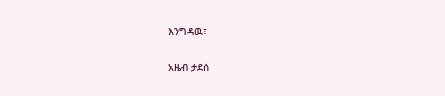እንግዳዉ፣

አዜብ ታደሰ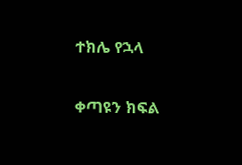ተክሌ የኋላ

ቀጣዩን ክፍል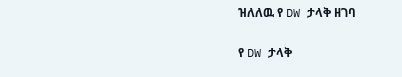ዝለለዉ የ DW ታላቅ ዘገባ

የ DW ታላቅ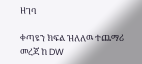ዘገባ

ቀጣዩን ክፍል ዝለለዉ ተጨማሪ መረጃ ከ DW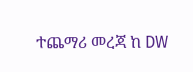ተጨማሪ መረጃ ከ DW